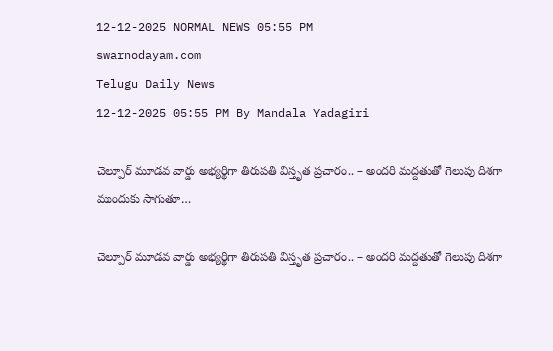12-12-2025 NORMAL NEWS 05:55 PM
swarnodayam.com
Telugu Daily News
12-12-2025 05:55 PM By Mandala Yadagiri

చెల్పూర్ మూడవ వార్డు అభ్యర్థిగా తిరుపతి విస్తృత ప్రచారం.. – అందరి మద్దతుతో గెలుపు దిశగా ముందుకు సాగుతూ…

చెల్పూర్ మూడవ వార్డు అభ్యర్థిగా తిరుపతి విస్తృత ప్రచారం.. – అందరి మద్దతుతో గెలుపు దిశగా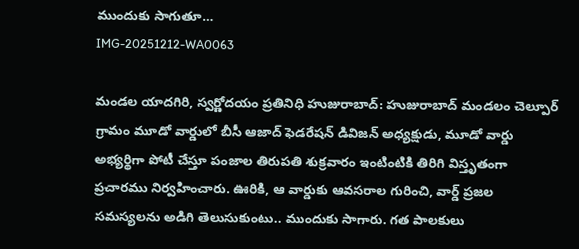ముందుకు సాగుతూ…
IMG-20251212-WA0063

మండల యాదగిరి, స్వర్ణోదయం ప్రతినిధి హుజురాబాద్: హుజురాబాద్ మండలం చెల్పూర్ గ్రామం మూడో వార్డులో బీసీ ఆజాద్ ఫెడరేషన్ డివిజన్ అధ్యక్షుడు, మూడో వార్డు అభ్యర్థిగా పోటీ చేస్తూ పంజాల తిరుపతి శుక్రవారం ఇంటింటికి తిరిగి విస్తృతంగా ప్రచారము నిర్వహించారు. ఊరికి, ఆ వార్డుకు ఆవసరాల గురించి, వార్డ్ ప్రజల సమస్యలను అడిగి తెలుసుకుంటు.. ముందుకు సాగారు. గత పాలకులు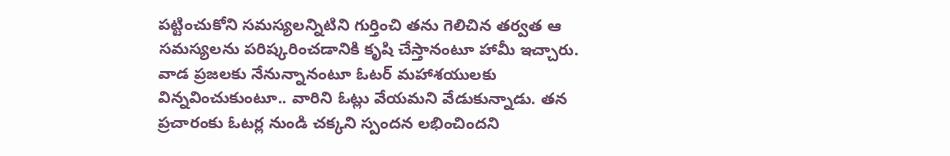పట్టించుకోని సమస్యలన్నిటిని గుర్తించి తను గెలిచిన తర్వత ఆ సమస్యలను పరిష్కరించడానికి కృషి చేస్తానంటూ హామీ ఇచ్చారు. వాడ ప్రజలకు నేనున్నానంటూ ఓటర్ మహాశయులకు విన్నవించుకుంటూ.. వారిని ఓట్లు వేయమని వేడుకున్నాడు. తన ప్రచారంకు ఓటర్ల నుండి చక్కని స్పందన లభించిందని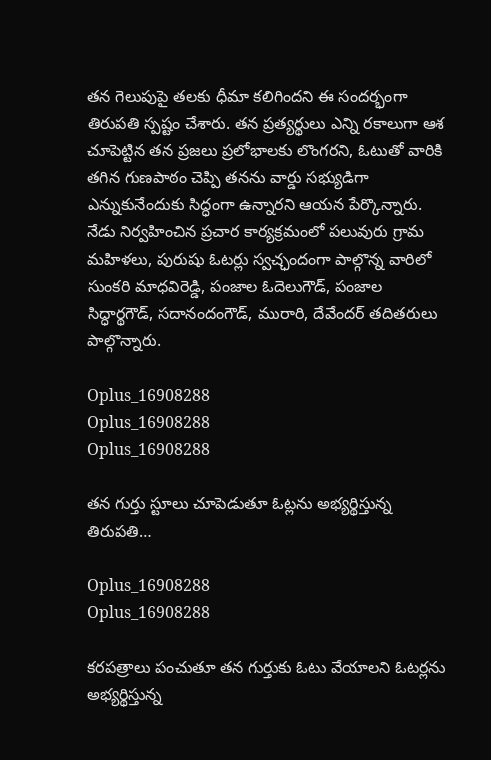తన గెలుపుపై తలకు ధీమా కలిగిందని ఈ సందర్భంగా తిరుపతి స్పష్టం చేశారు. తన ప్రత్యర్థులు ఎన్ని రకాలుగా ఆశ చూపెట్టిన తన ప్రజలు ప్రలోభాలకు లొంగరని, ఓటుతో వారికి తగిన గుణపాఠం చెప్పి తనను వార్డు సభ్యుడిగా ఎన్నుకునేందుకు సిద్ధంగా ఉన్నారని ఆయన పేర్కొన్నారు. నేడు నిర్వహించిన ప్రచార కార్యక్రమంలో పలువురు గ్రామ మహిళలు, పురుషు ఓటర్లు స్వచ్ఛందంగా పాల్గొన్న వారిలో సుంకరి మాధవిరెడ్డి, పంజాల ఓదెలుగౌడ్, పంజాల సిద్ధార్థగౌడ్, సదానందంగౌడ్, మురారి, దేవేందర్ తదితరులు పాల్గొన్నారు.

Oplus_16908288
Oplus_16908288
Oplus_16908288

తన గుర్తు స్టూలు చూపెడుతూ ఓట్లను అభ్యర్థిస్తున్న తిరుపతి…

Oplus_16908288
Oplus_16908288

కరపత్రాలు పంచుతూ తన గుర్తుకు ఓటు వేయాలని ఓటర్లను అభ్యర్థిస్తున్న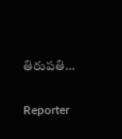తిరుపతి…

Reporter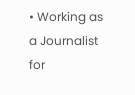• Working as a Journalist for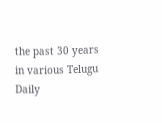the past 30 years in various Telugu Daily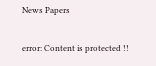News Papers

error: Content is protected !!